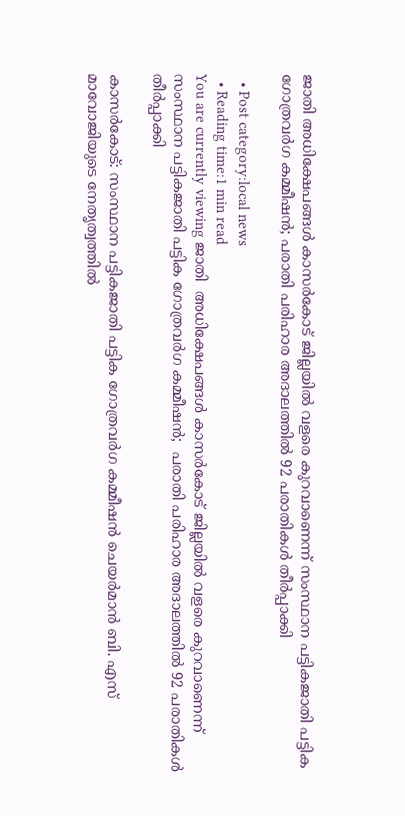ജാതി അധിക്ഷേപങ്ങള്‍ കാസര്‍കോട് ജില്ലയില്‍ വളരെ കുറവാണെന്ന് സംസ്ഥാന പട്ടികജാതി പട്ടിക ഗോത്രവര്‍ഗ കമ്മീഷന്‍; പരാതി പരിഹാര അദാലത്തില്‍ 92 പരാതികള്‍ തീര്‍പ്പാക്കി

  • Post category:local news
  • Reading time:1 min read
You are currently viewing ജാതി  അധിക്ഷേപങ്ങള്‍ കാസര്‍കോട് ജില്ലയില്‍ വളരെ കുറവാണെന്ന് സംസ്ഥാന പട്ടികജാതി പട്ടിക ഗോത്രവര്‍ഗ കമ്മീഷന്‍;  പരാതി പരിഹാര അദാലത്തില്‍ 92 പരാതികള്‍ തീര്‍പ്പാക്കി

കാസർകോട്: സംസ്ഥാന പട്ടികജാതി പട്ടിക ഗോത്രവര്‍ഗ കമ്മീഷന്‍ ചെയര്‍മാന്‍ ബി. എസ് മാവോജിയുടെ നേതൃത്വത്തില്‍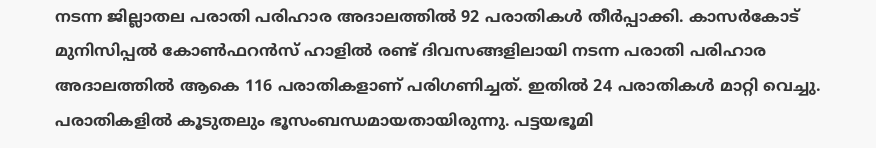നടന്ന ജില്ലാതല പരാതി പരിഹാര അദാലത്തില്‍ 92 പരാതികള്‍ തീര്‍പ്പാക്കി. കാസര്‍കോട് മുനിസിപ്പല്‍ കോണ്‍ഫറന്‍സ് ഹാളില്‍ രണ്ട് ദിവസങ്ങളിലായി നടന്ന പരാതി പരിഹാര അദാലത്തില്‍ ആകെ 116 പരാതികളാണ് പരിഗണിച്ചത്. ഇതില്‍ 24 പരാതികള്‍ മാറ്റി വെച്ചു. പരാതികളില്‍ കൂടുതലും ഭൂസംബന്ധമായതായിരുന്നു. പട്ടയഭൂമി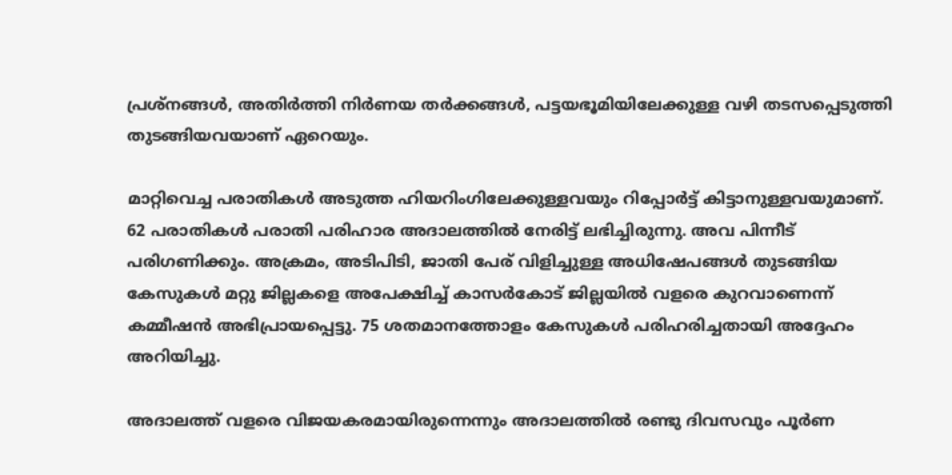പ്രശ്നങ്ങള്‍, അതിര്‍ത്തി നിര്‍ണയ തര്‍ക്കങ്ങള്‍, പട്ടയഭൂമിയിലേക്കുള്ള വഴി തടസപ്പെടുത്തി തുടങ്ങിയവയാണ് ഏറെയും.

മാറ്റിവെച്ച പരാതികള്‍ അടുത്ത ഹിയറിംഗിലേക്കുള്ളവയും റിപ്പോര്‍ട്ട് കിട്ടാനുള്ളവയുമാണ്. 62 പരാതികള്‍ പരാതി പരിഹാര അദാലത്തില്‍ നേരിട്ട് ലഭിച്ചിരുന്നു. അവ പിന്നീട് പരിഗണിക്കും. അക്രമം, അടിപിടി, ജാതി പേര് വിളിച്ചുള്ള അധിഷേപങ്ങള്‍ തുടങ്ങിയ കേസുകള്‍ മറ്റു ജില്ലകളെ അപേക്ഷിച്ച് കാസര്‍കോട് ജില്ലയില്‍ വളരെ കുറവാണെന്ന് കമ്മീഷന്‍ അഭിപ്രായപ്പെട്ടു. 75 ശതമാനത്തോളം കേസുകള്‍ പരിഹരിച്ചതായി അദ്ദേഹം അറിയിച്ചു.

അദാലത്ത് വളരെ വിജയകരമായിരുന്നെന്നും അദാലത്തില്‍ രണ്ടു ദിവസവും പൂര്‍ണ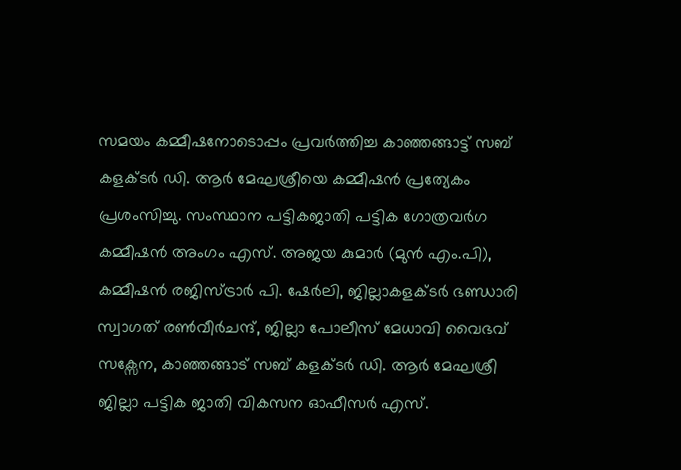സമയം കമ്മീഷനോടൊപ്പം പ്രവര്‍ത്തിച്ച കാഞ്ഞങ്ങാട്ട് സബ് കളക്ടര്‍ ഡി. ആര്‍ മേഘശ്രീയെ കമ്മീഷന്‍ പ്രത്യേകം പ്രശംസിച്ചു. സംസ്ഥാന പട്ടികജാതി പട്ടിക ഗോത്രവര്‍ഗ കമ്മീഷന്‍ അംഗം എസ്. അജയ കുമാര്‍ (മുന്‍ എം.പി), കമ്മീഷന്‍ രജിസ്ട്രാര്‍ പി. ഷേര്‍ലി, ജില്ലാകളക്ടര്‍ ഭണ്ഡാരി സ്വാഗത് രണ്‍വീര്‍ചന്ദ്, ജില്ലാ പോലീസ് മേധാവി വൈഭവ് സക്സേന, കാഞ്ഞങ്ങാട് സബ് കളക്ടര്‍ ഡി. ആര്‍ മേഘശ്രീ ജില്ലാ പട്ടിക ജാതി വികസന ഓഫീസര്‍ എസ്.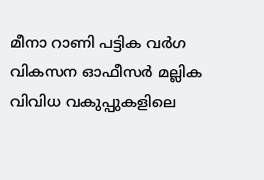മീനാ റാണി പട്ടിക വര്‍ഗ വികസന ഓഫീസര്‍ മല്ലിക വിവിധ വകുപ്പുകളിലെ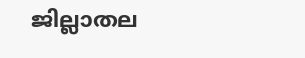ജില്ലാതല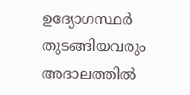ഉദ്യോഗസ്ഥര്‍ തുടങ്ങിയവരും അദാലത്തില്‍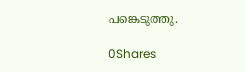പങ്കെടുത്തു.

0Shares